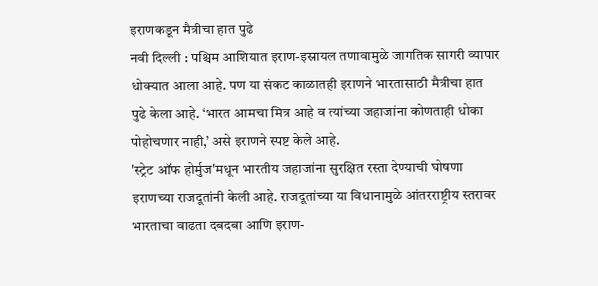इराणकडून मैत्रीचा हात पुढे
नवी दिल्ली : पश्चिम आशियात इराण-इस्रायल तणावामुळे जागतिक सागरी व्यापार धोक्यात आला आहे. पण या संकट काळातही इराणने भारतासाठी मैत्रीचा हात पुढे केला आहे. ‘भारत आमचा मित्र आहे व त्यांच्या जहाजांना कोणताही धोका पोहोचणार नाही,’ असे इराणने स्पष्ट केले आहे.
'स्ट्रेट ऑफ होर्मुज'मधून भारतीय जहाजांना सुरक्षित रस्ता देण्याची घोषणा इराणच्या राजदूतांनी केली आहे. राजदूतांच्या या विधानामुळे आंतरराष्ट्रीय स्तरावर भारताचा वाढता दबदबा आणि इराण-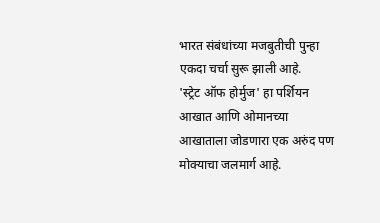भारत संबंधांच्या मजबुतीची पुन्हा एकदा चर्चा सुरू झाली आहे.
'स्ट्रेट ऑफ होर्मुज' हा पर्शियन आखात आणि ओमानच्या आखाताला जोडणारा एक अरुंद पण मोक्याचा जलमार्ग आहे.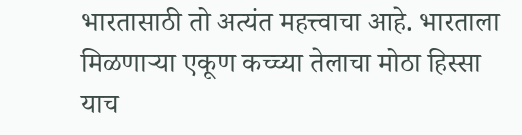भारतासाठी तो अत्यंत महत्त्वाचा आहे. भारताला मिळणाऱ्या एकूण कच्च्या तेलाचा मोठा हिस्सा याच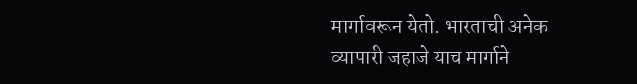मार्गावरून येतो. भारताची अनेक व्यापारी जहाजे याच मार्गाने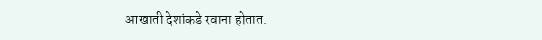आखाती देशांकडे रवाना होतात.